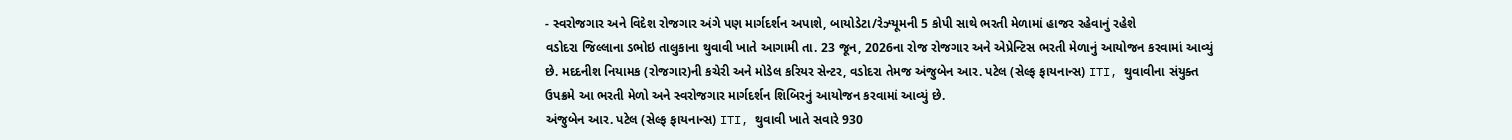- સ્વરોજગાર અને વિદેશ રોજગાર અંગે પણ માર્ગદર્શન અપાશે, બાયોડેટા/રેઝ્યૂમની 5 કોપી સાથે ભરતી મેળામાં હાજર રહેવાનું રહેશે
વડોદરા જિલ્લાના ડભોઇ તાલુકાના થુવાવી ખાતે આગામી તા. 23 જૂન, 2026ના રોજ રોજગાર અને એપ્રેન્ટિસ ભરતી મેળાનું આયોજન કરવામાં આવ્યું છે. મદદનીશ નિયામક (રોજગાર)ની કચેરી અને મોડેલ કરિયર સેન્ટર, વડોદરા તેમજ અંજુબેન આર. પટેલ (સેલ્ફ ફાયનાન્સ) ITI, થુવાવીના સંયુક્ત ઉપક્રમે આ ભરતી મેળો અને સ્વરોજગાર માર્ગદર્શન શિબિરનું આયોજન કરવામાં આવ્યું છે.
અંજુબેન આર. પટેલ (સેલ્ફ ફાયનાન્સ) ITI, થુવાવી ખાતે સવારે 930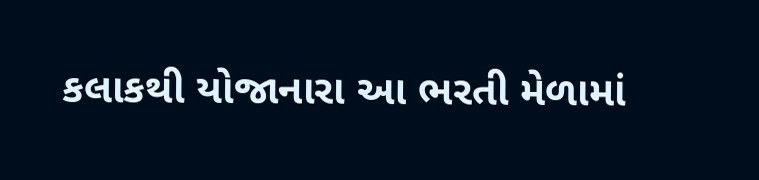કલાકથી યોજાનારા આ ભરતી મેળામાં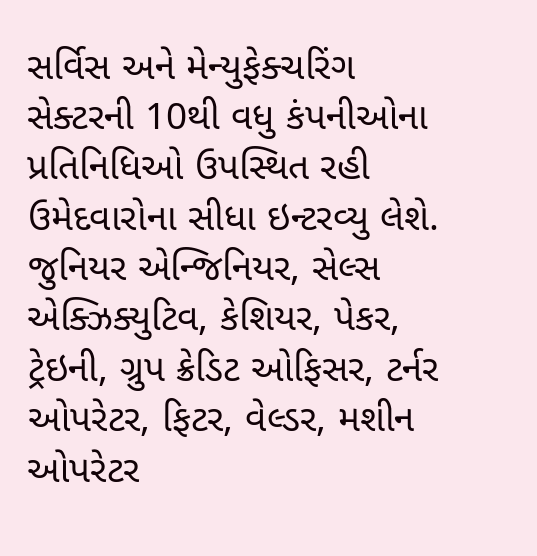સર્વિસ અને મેન્યુફેક્ચરિંગ સેક્ટરની 10થી વધુ કંપનીઓના પ્રતિનિધિઓ ઉપસ્થિત રહી ઉમેદવારોના સીધા ઇન્ટરવ્યુ લેશે. જુનિયર એન્જિનિયર, સેલ્સ એક્ઝિક્યુટિવ, કેશિયર, પેકર, ટ્રેઇની, ગ્રુપ ક્રેડિટ ઓફિસર, ટર્નર ઓપરેટર, ફિટર, વેલ્ડર, મશીન ઓપરેટર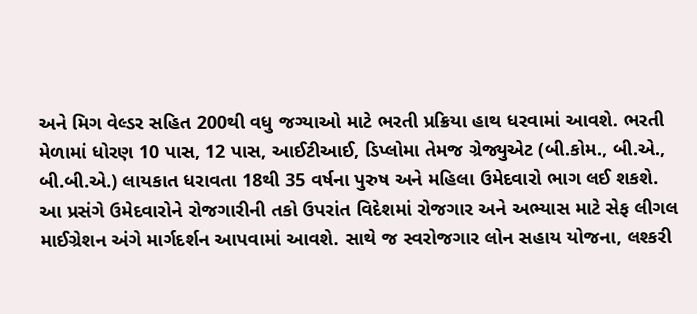અને મિગ વેલ્ડર સહિત 200થી વધુ જગ્યાઓ માટે ભરતી પ્રક્રિયા હાથ ધરવામાં આવશે. ભરતી મેળામાં ધોરણ 10 પાસ, 12 પાસ, આઈટીઆઈ, ડિપ્લોમા તેમજ ગ્રેજ્યુએટ (બી.કોમ., બી.એ., બી.બી.એ.) લાયકાત ધરાવતા 18થી 35 વર્ષના પુરુષ અને મહિલા ઉમેદવારો ભાગ લઈ શકશે.
આ પ્રસંગે ઉમેદવારોને રોજગારીની તકો ઉપરાંત વિદેશમાં રોજગાર અને અભ્યાસ માટે સેફ લીગલ માઈગ્રેશન અંગે માર્ગદર્શન આપવામાં આવશે. સાથે જ સ્વરોજગાર લોન સહાય યોજના, લશ્કરી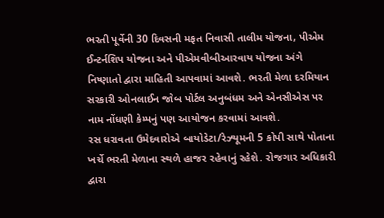ભરતી પૂર્વેની 30 દિવસની મફત નિવાસી તાલીમ યોજના, પીએમ ઈન્ટર્નશિપ યોજના અને પીએમવીબીઆરવાય યોજના અંગે નિષ્ણાતો દ્વારા માહિતી આપવામાં આવશે. ભરતી મેળા દરમિયાન સરકારી ઓનલાઈન જોબ પોર્ટલ અનુબંધમ અને એનસીએસ પર નામ નોંધણી કેમ્પનું પણ આયોજન કરવામાં આવશે.
રસ ધરાવતા ઉમેદવારોએ બાયોડેટા/રેઝ્યૂમની 5 કોપી સાથે પોતાના ખર્ચે ભરતી મેળાના સ્થળે હાજર રહેવાનું રહેશે. રોજગાર અધિકારી દ્વારા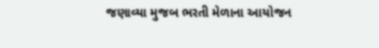જણાવ્યા મુજબ ભરતી મેળાના આયોજન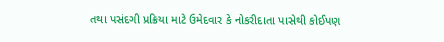તથા પસંદગી પ્રક્રિયા માટે ઉમેદવાર કે નોકરીદાતા પાસેથી કોઈપણ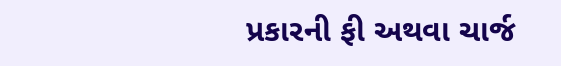પ્રકારની ફી અથવા ચાર્જ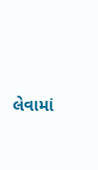લેવામાં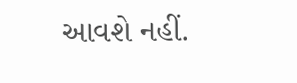આવશે નહીં.